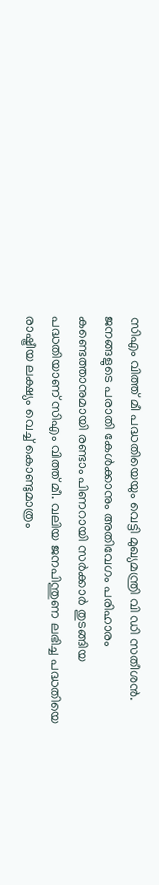സിഎം വിത്ത് മീ പദ്ധതിയെയും വെട്ടി മുഖ്യമന്ത്രി വി ഡി സതീശൻ. ജനങ്ങളുടെ പരാതി കേൾക്കാനും അതിവേഗം പരിഹാരം കണ്ടെത്താനുമായി രണ്ടാം പിണറായി സര്‍ക്കാര്‍ തുടങ്ങിയ പദ്ധതിയാണ് സിഎം വിത്ത് മീ. വലിയ ജനപിന്തുണ ലഭിച്ച പദ്ധതിയെ രാഷ്ട്രീയ ലക്ഷ്യം വെച്ച് കൊണ്ടുമാത്രം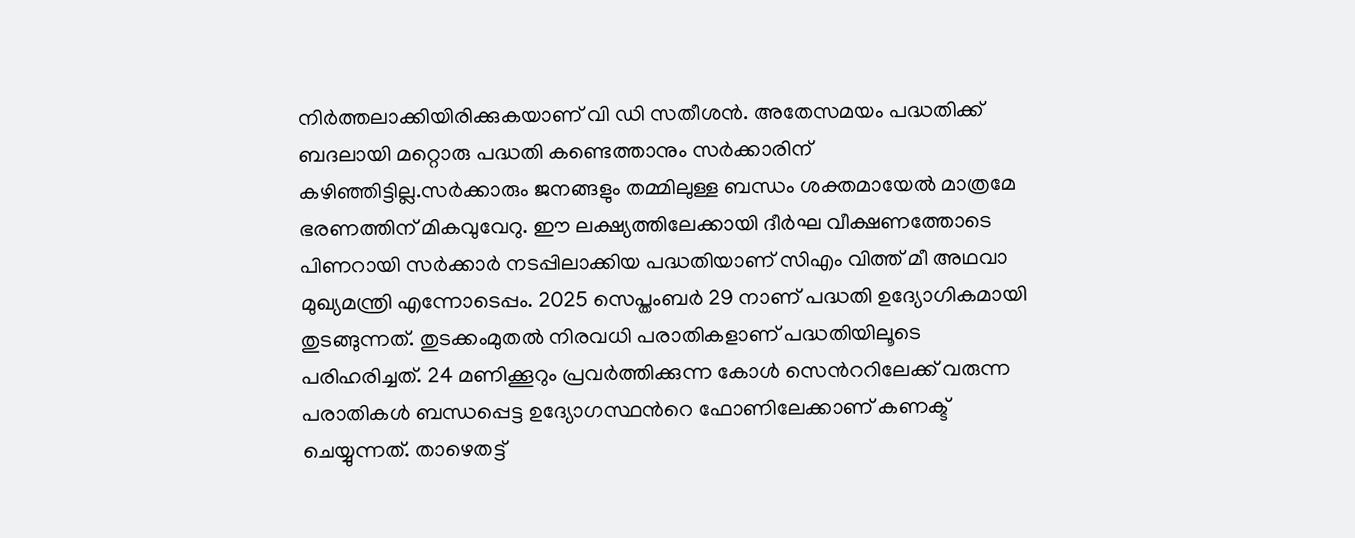നിര്‍ത്തലാക്കിയിരിക്കുകയാണ് വി ഡി സതീശൻ. അതേസമയം പദ്ധതിക്ക് ബദലായി മറ്റൊരു പദ്ധതി കണ്ടെത്താനും സര്‍ക്കാരിന് ക‍ഴിഞ്ഞിട്ടില്ല.സര്‍ക്കാരും ജനങ്ങളും തമ്മിലുള്ള ബന്ധം ശക്തമായേല്‍ മാത്രമേ ഭരണത്തിന് മികവുവേറു. ഈ ലക്ഷ്യത്തിലേക്കായി ദീര്‍ഘ വീക്ഷണത്തോടെ പിണറായി സര്‍ക്കാര്‍ നടപ്പിലാക്കിയ പദ്ധതിയാണ് സിഎം വിത്ത് മീ അഥവാ മുഖ്യമന്ത്രി എന്നോടെപ്പം. 2025 സെപ്തംബര്‍ 29 നാണ് പദ്ധതി ഉദ്യോഗികമായി തുടങ്ങുന്നത്. തുടക്കംമുതല്‍ നിരവധി പരാതികളാണ് പദ്ധതിയിലൂടെ പരിഹരിച്ചത്. 24 മണിക്കൂറും പ്രവര്‍ത്തിക്കുന്ന കോൾ സെന്‍ററിലേക്ക് വരുന്ന പരാതികൾ ബന്ധപ്പെട്ട ഉദ്യോഗസ്ഥന്‍റെ ഫോണിലേക്കാണ് കണക്ട് ചെയ്യുന്നത്. താ‍ഴെതട്ട്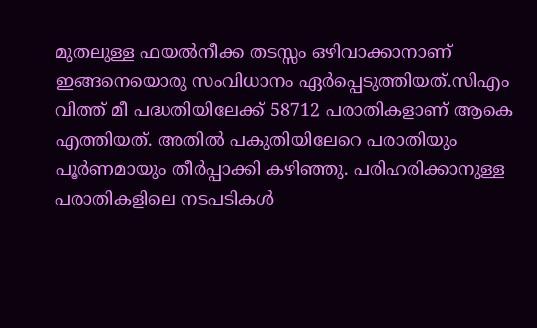മുതലുള്ള ഫയല്‍നീക്ക തടസ്സം ഒ‍ഴിവാക്കാനാണ് ഇങ്ങനെയൊരു സംവിധാനം ഏര്‍പ്പെടുത്തിയത്.സിഎം വിത്ത് മീ പദ്ധതിയിലേക്ക് 58712 പരാതികളാണ് ആകെ എത്തിയത്. അതില്‍ പകുതിയിലേറെ പരാതിയും പൂര്‍ണമായും തീര്‍പ്പാക്കി ക‍ഴിഞ്ഞു. പരിഹരിക്കാനുള്ള പരാതികളിലെ നടപടികൾ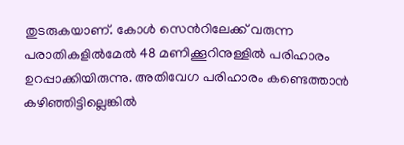തുടരുകയാണ്. കോൾ സെന്‍റിലേക്ക് വരുന്ന പരാതികളില്‍മേല്‍ 48 മണിക്കൂറിനുള്ളില്‍ പരിഹാരം ഉറപ്പാക്കിയിരുന്നു. അതിവേഗ പരിഹാരം കണ്ടെത്താൻ ക‍ഴിഞ്ഞിട്ടില്ലെങ്കില്‍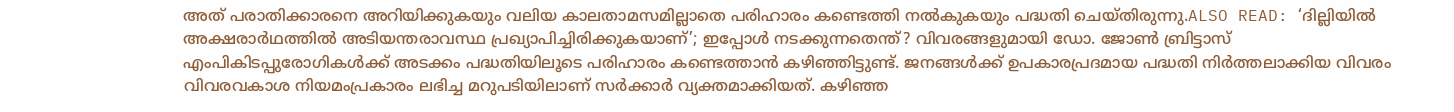അത് പരാതിക്കാരനെ അറിയിക്കുകയും വലിയ കാലതാമസമില്ലാതെ പരിഹാരം കണ്ടെത്തി നല്‍കുകയും പദ്ധതി ചെയ്തിരുന്നു.ALSO READ: ‘ദില്ലിയിൽ അക്ഷരാർഥത്തിൽ അടിയന്തരാവസ്ഥ പ്രഖ്യാപിച്ചിരിക്കുകയാണ്’; ഇപ്പോൾ നടക്കുന്നതെന്ത്? വിവരങ്ങളുമായി ഡോ. ജോൺ ബ്രിട്ടാസ് എംപികിടപ്പുരോഗികൾക്ക് അടക്കം പദ്ധതിയിലൂടെ പരിഹാരം കണ്ടെത്താൻ ക‍ഴിഞ്ഞിട്ടുണ്ട്. ജനങ്ങൾക്ക് ഉപകാരപ്രദമായ പദ്ധതി നിര്‍ത്തലാക്കിയ വിവരം വിവരവകാശ നിയമംപ്രകാരം ലഭിച്ച മറുപടിയിലാണ് സര്‍ക്കാര്‍ വ്യക്തമാക്കിയത്. ക‍ഴിഞ്ഞ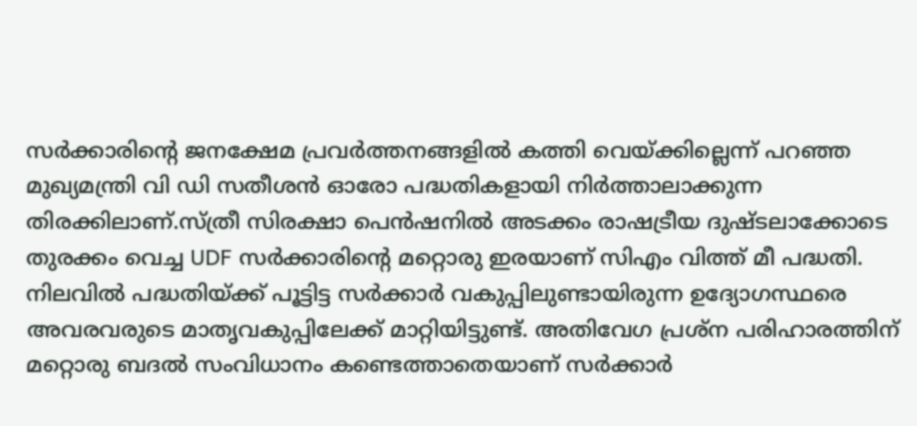സര്‍ക്കാരിന്‍റെ ജനക്ഷേമ പ്രവര്‍ത്തനങ്ങളില്‍ കത്തി വെയ്ക്കില്ലെന്ന് പറഞ്ഞ മുഖ്യമന്ത്രി വി ഡി സതീശൻ ഓരോ പദ്ധതികളായി നിര്‍ത്താലാക്കുന്ന തിരക്കിലാണ്.സ്ത്രീ സിരക്ഷാ പെൻഷനില്‍ അടക്കം രാഷട്രീയ ദുഷ്ടലാക്കോടെ തുരക്കം വെച്ച UDF സര്‍ക്കാരിന്‍റെ മറ്റൊരു ഇരയാണ് സിഎം വിത്ത് മീ പദ്ധതി. നിലവില്‍ പദ്ധതിയ്ക്ക് പൂട്ടിട്ട സര്‍ക്കാര്‍ വകുപ്പിലുണ്ടായിരുന്ന ഉദ്യോഗസ്ഥരെ അവരവരുടെ മാതൃവകുപ്പിലേക്ക് മാറ്റിയിട്ടുണ്ട്. അതിവേഗ പ്രശ്ന പരിഹാരത്തിന് മറ്റൊരു ബദല്‍ സംവിധാനം കണ്ടെത്താതെയാണ് സര്‍ക്കാര്‍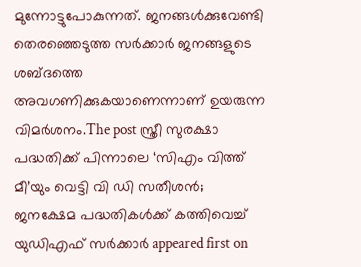മുന്നോട്ടുപോകുന്നത്. ജനങ്ങള്‍ക്കുവേണ്ടി തെരഞ്ഞെടുത്ത സര്‍ക്കാര്‍ ജനങ്ങളുടെ ശബ്ദത്തെ അവഗണിക്കുകയാണെന്നാണ് ഉയരുന്ന വിമര്‍ശനം.The post സ്ത്രീ സുരക്ഷാ പദ്ധതിക്ക് പിന്നാലെ ‘സിഎം വിത്ത് മീ’യും വെട്ടി വി ഡി സതീശൻ; ജനക്ഷേമ പദ്ധതികൾക്ക് കത്തിവെച്ച് യുഡിഎഫ് സർക്കാർ appeared first on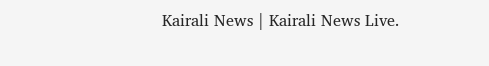Kairali News | Kairali News Live.